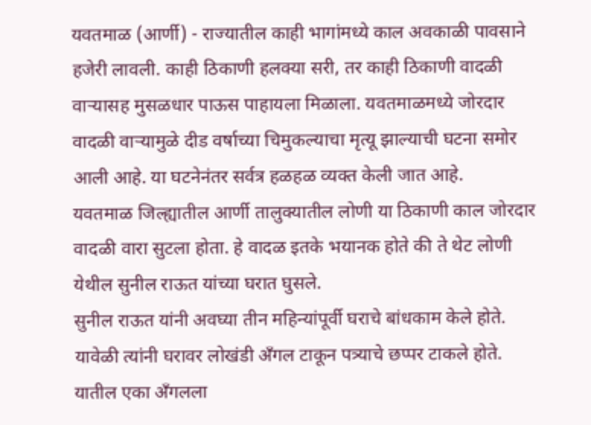यवतमाळ (आर्णी) - राज्यातील काही भागांमध्ये काल अवकाळी पावसाने हजेरी लावली. काही ठिकाणी हलक्या सरी, तर काही ठिकाणी वादळी वाऱ्यासह मुसळधार पाऊस पाहायला मिळाला. यवतमाळमध्ये जोरदार वादळी वाऱ्यामुळे दीड वर्षाच्या चिमुकल्याचा मृत्यू झाल्याची घटना समोर आली आहे. या घटनेनंतर सर्वत्र हळहळ व्यक्त केली जात आहे.
यवतमाळ जिल्ह्यातील आर्णी तालुक्यातील लोणी या ठिकाणी काल जोरदार वादळी वारा सुटला होता. हे वादळ इतके भयानक होते की ते थेट लोणी येथील सुनील राऊत यांच्या घरात घुसले.
सुनील राऊत यांनी अवघ्या तीन महिन्यांपूर्वी घराचे बांधकाम केले होते. यावेळी त्यांनी घरावर लोखंडी अँगल टाकून पत्र्याचे छप्पर टाकले होते. यातील एका अँगलला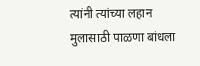त्यांनी त्यांच्या लहान मुलासाठी पाळणा बांधला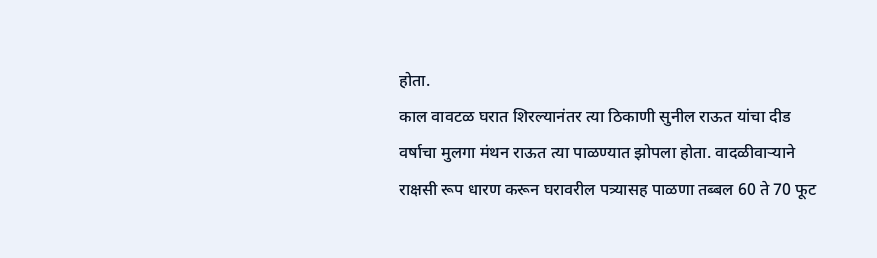होता.
काल वावटळ घरात शिरल्यानंतर त्या ठिकाणी सुनील राऊत यांचा दीड वर्षाचा मुलगा मंथन राऊत त्या पाळण्यात झोपला होता. वादळीवाऱ्याने राक्षसी रूप धारण करून घरावरील पत्र्यासह पाळणा तब्बल 60 ते 70 फूट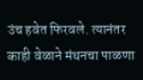उंच हवेत फिरवले. त्यानंतर काही वेळाने मंथनचा पाळणा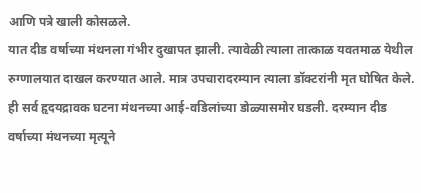आणि पत्रे खाली कोसळले.
यात दीड वर्षाच्या मंथनला गंभीर दुखापत झाली. त्यावेळी त्याला तात्काळ यवतमाळ येथील रुग्णालयात दाखल करण्यात आले. मात्र उपचारादरम्यान त्याला डॉक्टरांनी मृत घोषित केले. ही सर्व हृदयद्रावक घटना मंथनच्या आई-वडिलांच्या डोळ्यासमोर घडली. दरम्यान दीड वर्षाच्या मंथनच्या मृत्यूने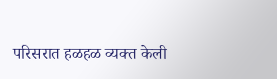परिसरात हळहळ व्यक्त केली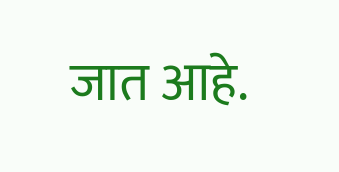जात आहे.